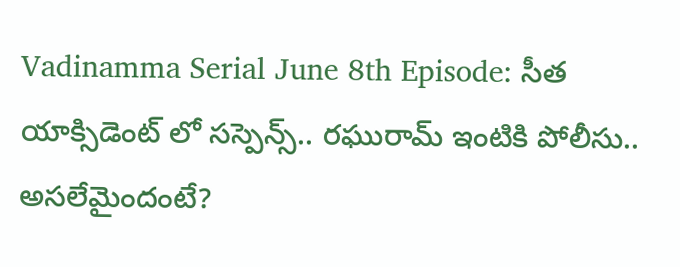Vadinamma Serial June 8th Episode: సీత యాక్సిడెంట్ లో సస్పెన్స్.. రఘురామ్ ఇంటికి పోలీసు.. అసలేమైందంటే?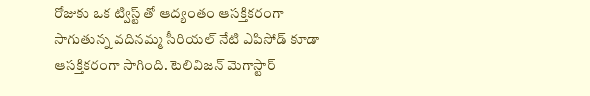రోజుకు ఒక ట్విస్ట్ తో ఆద్యంతం ఆసక్తికరంగా సాగుతున్న వదినమ్మ సీరియల్ నేటి ఎపిసోడ్ కూడా ఆసక్తికరంగా సాగింది. టెలివిజన్ మెగాస్టార్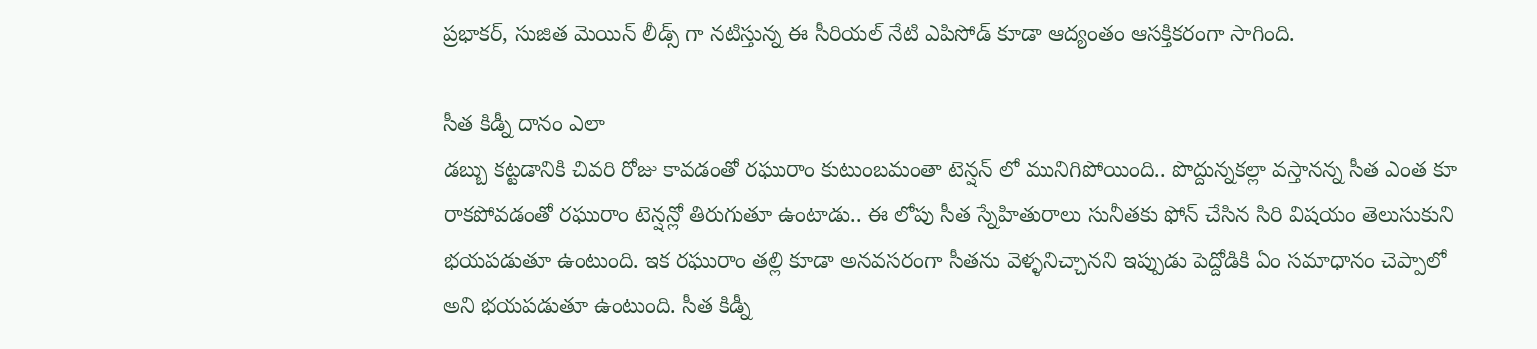ప్రభాకర్, సుజిత మెయిన్ లీడ్స్ గా నటిస్తున్న ఈ సీరియల్ నేటి ఎపిసోడ్ కూడా ఆద్యంతం ఆసక్తికరంగా సాగింది.

సీత కిడ్నీ దానం ఎలా
డబ్బు కట్టడానికి చివరి రోజు కావడంతో రఘురాం కుటుంబమంతా టెన్షన్ లో మునిగిపోయింది.. పొద్దున్నకల్లా వస్తానన్న సీత ఎంత కూ రాకపోవడంతో రఘురాం టెన్షన్లో తిరుగుతూ ఉంటాడు.. ఈ లోపు సీత స్నేహితురాలు సునీతకు ఫోన్ చేసిన సిరి విషయం తెలుసుకుని భయపడుతూ ఉంటుంది. ఇక రఘురాం తల్లి కూడా అనవసరంగా సీతను వెళ్ళనిచ్చానని ఇప్పుడు పెద్దోడికి ఏం సమాధానం చెప్పాలో అని భయపడుతూ ఉంటుంది. సీత కిడ్నీ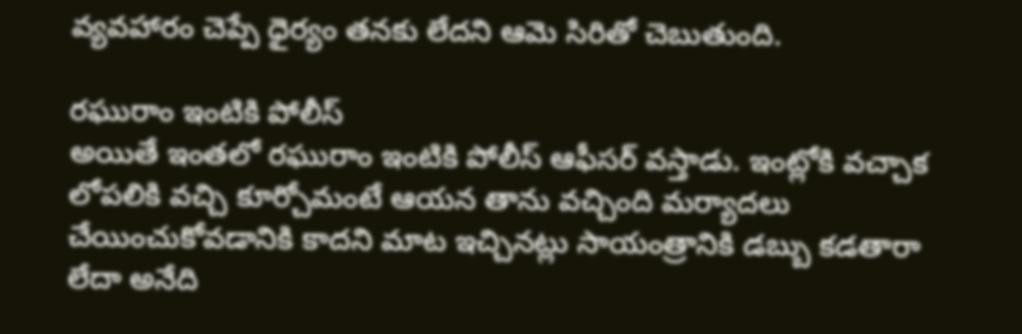వ్యవహారం చెప్పే ధైర్యం తనకు లేదని ఆమె సిరితో చెబుతుంది.

రఘురాం ఇంటికి పోలీస్
అయితే ఇంతలో రఘురాం ఇంటికి పోలీస్ ఆఫీసర్ వస్తాడు. ఇంట్లోకి వచ్చాక లోపలికి వచ్చి కూర్చోమంటే ఆయన తాను వచ్చింది మర్యాదలు చేయించుకోవడానికి కాదని మాట ఇచ్చినట్లు సాయంత్రానికి డబ్బు కడతారా లేదా అనేది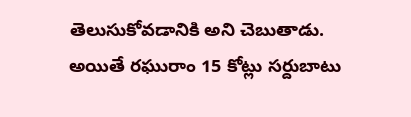తెలుసుకోవడానికి అని చెబుతాడు. అయితే రఘురాం 15 కోట్లు సర్దుబాటు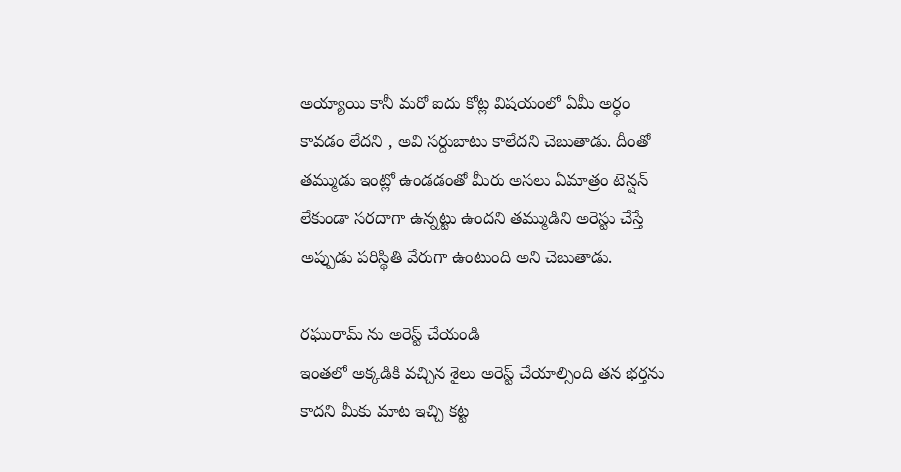అయ్యాయి కానీ మరో ఐదు కోట్ల విషయంలో ఏమీ అర్ధం కావడం లేదని , అవి సర్దుబాటు కాలేదని చెబుతాడు. దీంతో తమ్ముడు ఇంట్లో ఉండడంతో మీరు అసలు ఏమాత్రం టెన్షన్ లేకుండా సరదాగా ఉన్నట్టు ఉందని తమ్ముడిని అరెస్టు చేస్తే అప్పుడు పరిస్థితి వేరుగా ఉంటుంది అని చెబుతాడు.

రఘురామ్ ను అరెస్ట్ చేయండి
ఇంతలో అక్కడికి వచ్చిన శైలు అరెస్ట్ చేయాల్సింది తన భర్తను కాదని మీకు మాట ఇచ్చి కట్ట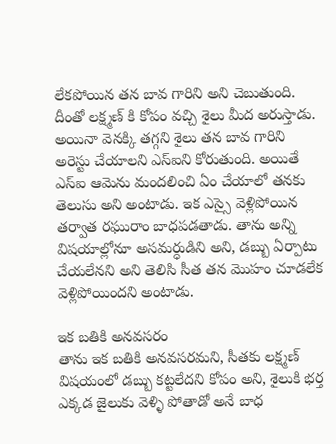లేకపోయిన తన బావ గారిని అని చెబుతుంది. దీంతో లక్ష్మణ్ కి కోపం వచ్చి శైలు మీద అరుస్తాడు. అయినా వెనక్కి తగ్గని శైలు తన బావ గారిని అరెస్టు చేయాలని ఎస్ఐని కోరుతుంది. అయితే ఎస్ఐ ఆమెను మందలించి ఏం చేయాలో తనకు తెలుసు అని అంటాడు. ఇక ఎస్సై వెళ్లిపోయిన తర్వాత రఘురాం బాధపడతాడు. తాను అన్ని విషయాల్లోనూ అసమర్ధుడిని అని, డబ్బు ఏర్పాటు చేయలేనని అని తెలిసి సీత తన మొహం చూడలేక వెళ్లిపోయిందని అంటాడు.

ఇక బతికి అనవసరం
తాను ఇక బతికి అనవసరమని, సీతకు లక్ష్మణ్ విషయంలో డబ్బు కట్టలేదని కోపం అని, శైలుకి భర్త ఎక్కడ జైలుకు వెళ్ళి పోతాడో అనే బాధ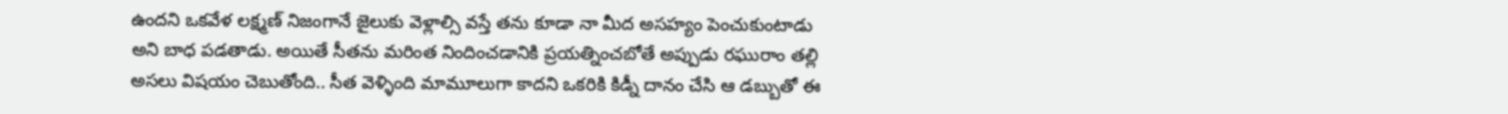ఉందని ఒకవేళ లక్ష్మణ్ నిజంగానే జైలుకు వెళ్లాల్సి వస్తే తను కూడా నా మీద అసహ్యం పెంచుకుంటాడు అని బాధ పడతాడు. అయితే సీతను మరింత నిందించడానికి ప్రయత్నించబోతే అప్పుడు రఘురాం తల్లి అసలు విషయం చెబుతోంది.. సీత వెళ్ళింది మామూలుగా కాదని ఒకరికి కిడ్నీ దానం చేసి ఆ డబ్బుతో ఈ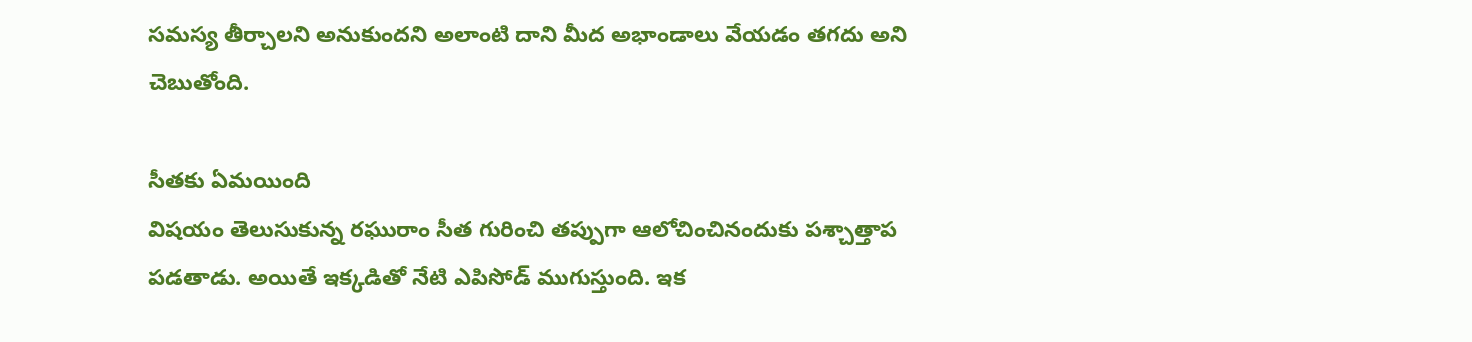సమస్య తీర్చాలని అనుకుందని అలాంటి దాని మీద అభాండాలు వేయడం తగదు అని చెబుతోంది.

సీతకు ఏమయింది
విషయం తెలుసుకున్న రఘురాం సీత గురించి తప్పుగా ఆలోచించినందుకు పశ్చాత్తాప పడతాడు. అయితే ఇక్కడితో నేటి ఎపిసోడ్ ముగుస్తుంది. ఇక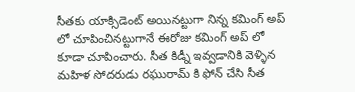సీతకు యాక్సిడెంట్ అయినట్టుగా నిన్న కమింగ్ అప్ లో చూపించినట్టుగానే ఈరోజు కమింగ్ అప్ లో కూడా చూపించారు. సీత కిడ్నీ ఇవ్వడానికి వెళ్ళిన మహిళ సోదరుడు రఘురామ్ కి ఫోన్ చేసి సీత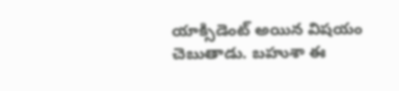యాక్సిడెంట్ అయిన విషయం చెబుతాడు. బహుశా ఈ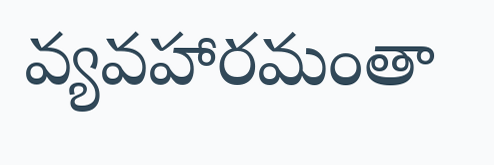వ్యవహారమంతా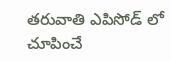తరువాతి ఎపిసోడ్ లో చూపించే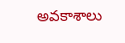అవకాశాలు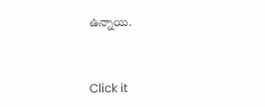ఉన్నాయి.


Click it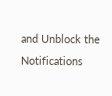and Unblock the Notifications